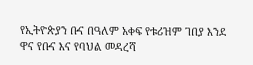የኢትዮጵያን ቡና በዓለም አቀፍ የቱሪዝም ገበያ እንደ ዋና የቡና እና የባህል መዳረሻ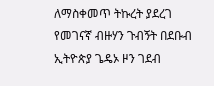ለማስቀመጥ ትኩረት ያደረገ የመገናኛ ብዙሃን ጉብኝት በደቡብ ኢትዮጵያ ጌዴኦ ዞን ገደብ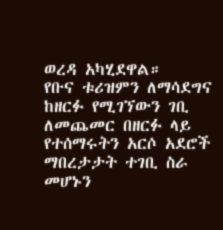ወረዳ አካሂደዋል።
የቡና ቱሪዝምን ለማሳደግና ከዘርፉ የሚገኘውን ገቢ ለመጨመር በዘርፉ ላይ የተሰማሩትን አርሶ አደሮች ማበረታታት ተገቢ ስራ መሆኑን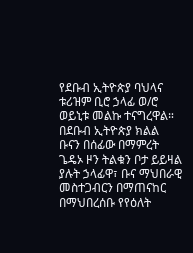የደቡብ ኢትዮጵያ ባህላና ቱሪዝም ቢሮ ኃላፊ ወ/ሮ ወይኒቱ መልኩ ተናግረዋል።
በደቡብ ኢትዮጵያ ክልል ቡናን በሰፊው በማምረት ጌዴኦ ዞን ትልቁን ቦታ ይይዛል ያሉት ኃላፊዋ፣ ቡና ማህበራዊ መስተጋብርን በማጠናከር በማህበረሰቡ የየዕለት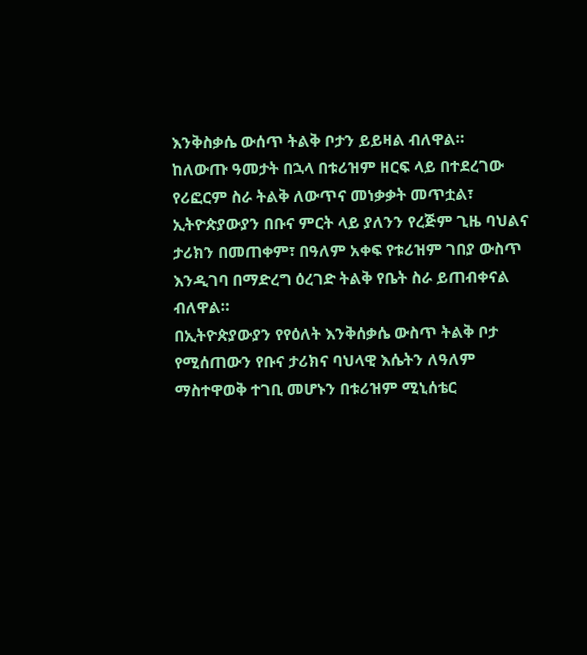እንቅስቃሴ ውሰጥ ትልቅ ቦታን ይይዛል ብለዋል።
ከለውጡ ዓመታት በኋላ በቱሪዝም ዘርፍ ላይ በተደረገው የሪፎርም ስራ ትልቅ ለውጥና መነቃቃት መጥቷል፣ ኢትዮጵያውያን በቡና ምርት ላይ ያለንን የረጅም ጊዜ ባህልና ታሪክን በመጠቀም፣ በዓለም አቀፍ የቱሪዝም ገበያ ውስጥ እንዲገባ በማድረግ ዕረገድ ትልቅ የቤት ስራ ይጠብቀናል ብለዋል።
በኢትዮጵያውያን የየዕለት እንቅሰቃሴ ውስጥ ትልቅ ቦታ የሚሰጠውን የቡና ታሪክና ባህላዊ እሴትን ለዓለም ማስተዋወቅ ተገቢ መሆኑን በቱሪዝም ሚኒሰቴር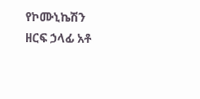የኮሙኒኬሽን ዘርፍ ኃላፊ አቶ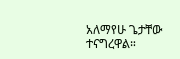አለማየሁ ጌታቸው ተናግረዋል።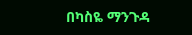በካስዬ ማንጉዳ